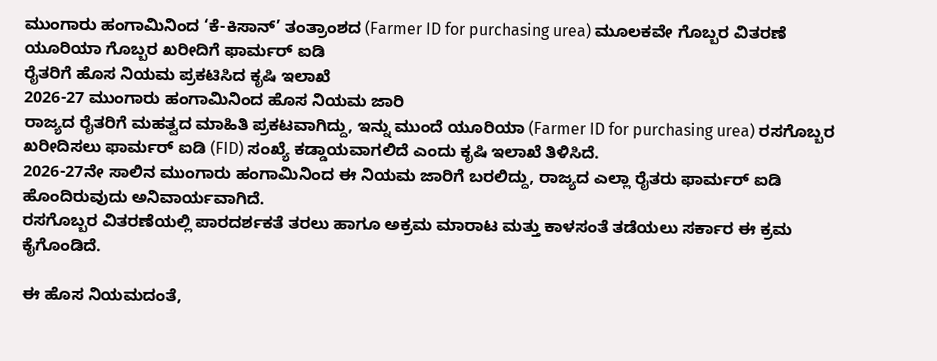ಮುಂಗಾರು ಹಂಗಾಮಿನಿಂದ ‘ಕೆ-ಕಿಸಾನ್’ ತಂತ್ರಾಂಶದ (Farmer ID for purchasing urea) ಮೂಲಕವೇ ಗೊಬ್ಬರ ವಿತರಣೆ
ಯೂರಿಯಾ ಗೊಬ್ಬರ ಖರೀದಿಗೆ ಫಾರ್ಮರ್ ಐಡಿ
ರೈತರಿಗೆ ಹೊಸ ನಿಯಮ ಪ್ರಕಟಿಸಿದ ಕೃಷಿ ಇಲಾಖೆ
2026-27 ಮುಂಗಾರು ಹಂಗಾಮಿನಿಂದ ಹೊಸ ನಿಯಮ ಜಾರಿ
ರಾಜ್ಯದ ರೈತರಿಗೆ ಮಹತ್ವದ ಮಾಹಿತಿ ಪ್ರಕಟವಾಗಿದ್ದು, ಇನ್ನು ಮುಂದೆ ಯೂರಿಯಾ (Farmer ID for purchasing urea) ರಸಗೊಬ್ಬರ ಖರೀದಿಸಲು ಫಾರ್ಮರ್ ಐಡಿ (FID) ಸಂಖ್ಯೆ ಕಡ್ಡಾಯವಾಗಲಿದೆ ಎಂದು ಕೃಷಿ ಇಲಾಖೆ ತಿಳಿಸಿದೆ.
2026-27ನೇ ಸಾಲಿನ ಮುಂಗಾರು ಹಂಗಾಮಿನಿಂದ ಈ ನಿಯಮ ಜಾರಿಗೆ ಬರಲಿದ್ದು, ರಾಜ್ಯದ ಎಲ್ಲಾ ರೈತರು ಫಾರ್ಮರ್ ಐಡಿ ಹೊಂದಿರುವುದು ಅನಿವಾರ್ಯವಾಗಿದೆ.
ರಸಗೊಬ್ಬರ ವಿತರಣೆಯಲ್ಲಿ ಪಾರದರ್ಶಕತೆ ತರಲು ಹಾಗೂ ಅಕ್ರಮ ಮಾರಾಟ ಮತ್ತು ಕಾಳಸಂತೆ ತಡೆಯಲು ಸರ್ಕಾರ ಈ ಕ್ರಮ ಕೈಗೊಂಡಿದೆ.

ಈ ಹೊಸ ನಿಯಮದಂತೆ,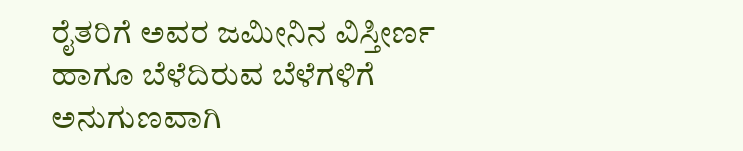ರೈತರಿಗೆ ಅವರ ಜಮೀನಿನ ವಿಸ್ತೀರ್ಣ ಹಾಗೂ ಬೆಳೆದಿರುವ ಬೆಳೆಗಳಿಗೆ ಅನುಗುಣವಾಗಿ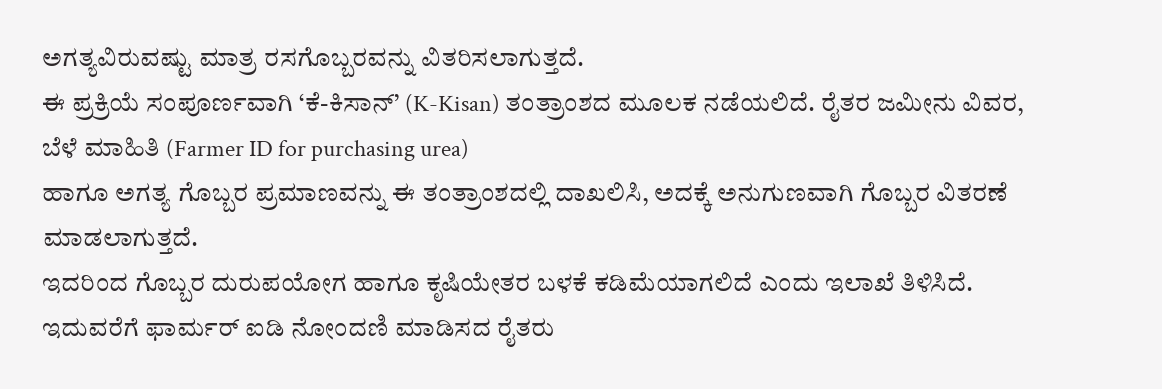ಅಗತ್ಯವಿರುವಷ್ಟು ಮಾತ್ರ ರಸಗೊಬ್ಬರವನ್ನು ವಿತರಿಸಲಾಗುತ್ತದೆ.
ಈ ಪ್ರಕ್ರಿಯೆ ಸಂಪೂರ್ಣವಾಗಿ ‘ಕೆ-ಕಿಸಾನ್’ (K-Kisan) ತಂತ್ರಾಂಶದ ಮೂಲಕ ನಡೆಯಲಿದೆ. ರೈತರ ಜಮೀನು ವಿವರ, ಬೆಳೆ ಮಾಹಿತಿ (Farmer ID for purchasing urea)
ಹಾಗೂ ಅಗತ್ಯ ಗೊಬ್ಬರ ಪ್ರಮಾಣವನ್ನು ಈ ತಂತ್ರಾಂಶದಲ್ಲಿ ದಾಖಲಿಸಿ, ಅದಕ್ಕೆ ಅನುಗುಣವಾಗಿ ಗೊಬ್ಬರ ವಿತರಣೆ ಮಾಡಲಾಗುತ್ತದೆ.
ಇದರಿಂದ ಗೊಬ್ಬರ ದುರುಪಯೋಗ ಹಾಗೂ ಕೃಷಿಯೇತರ ಬಳಕೆ ಕಡಿಮೆಯಾಗಲಿದೆ ಎಂದು ಇಲಾಖೆ ತಿಳಿಸಿದೆ.
ಇದುವರೆಗೆ ಫಾರ್ಮರ್ ಐಡಿ ನೋಂದಣಿ ಮಾಡಿಸದ ರೈತರು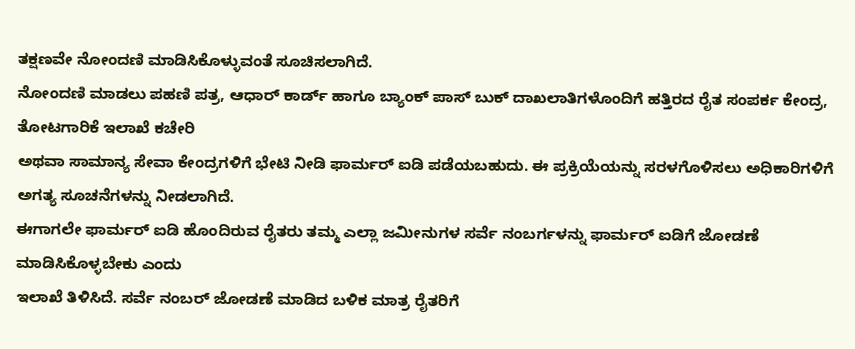ತಕ್ಷಣವೇ ನೋಂದಣಿ ಮಾಡಿಸಿಕೊಳ್ಳುವಂತೆ ಸೂಚಿಸಲಾಗಿದೆ.
ನೋಂದಣಿ ಮಾಡಲು ಪಹಣಿ ಪತ್ರ, ಆಧಾರ್ ಕಾರ್ಡ್ ಹಾಗೂ ಬ್ಯಾಂಕ್ ಪಾಸ್ ಬುಕ್ ದಾಖಲಾತಿಗಳೊಂದಿಗೆ ಹತ್ತಿರದ ರೈತ ಸಂಪರ್ಕ ಕೇಂದ್ರ, ತೋಟಗಾರಿಕೆ ಇಲಾಖೆ ಕಚೇರಿ
ಅಥವಾ ಸಾಮಾನ್ಯ ಸೇವಾ ಕೇಂದ್ರಗಳಿಗೆ ಭೇಟಿ ನೀಡಿ ಫಾರ್ಮರ್ ಐಡಿ ಪಡೆಯಬಹುದು. ಈ ಪ್ರಕ್ರಿಯೆಯನ್ನು ಸರಳಗೊಳಿಸಲು ಅಧಿಕಾರಿಗಳಿಗೆ ಅಗತ್ಯ ಸೂಚನೆಗಳನ್ನು ನೀಡಲಾಗಿದೆ.
ಈಗಾಗಲೇ ಫಾರ್ಮರ್ ಐಡಿ ಹೊಂದಿರುವ ರೈತರು ತಮ್ಮ ಎಲ್ಲಾ ಜಮೀನುಗಳ ಸರ್ವೆ ನಂಬರ್ಗಳನ್ನು ಫಾರ್ಮರ್ ಐಡಿಗೆ ಜೋಡಣೆ ಮಾಡಿಸಿಕೊಳ್ಳಬೇಕು ಎಂದು
ಇಲಾಖೆ ತಿಳಿಸಿದೆ. ಸರ್ವೆ ನಂಬರ್ ಜೋಡಣೆ ಮಾಡಿದ ಬಳಿಕ ಮಾತ್ರ ರೈತರಿಗೆ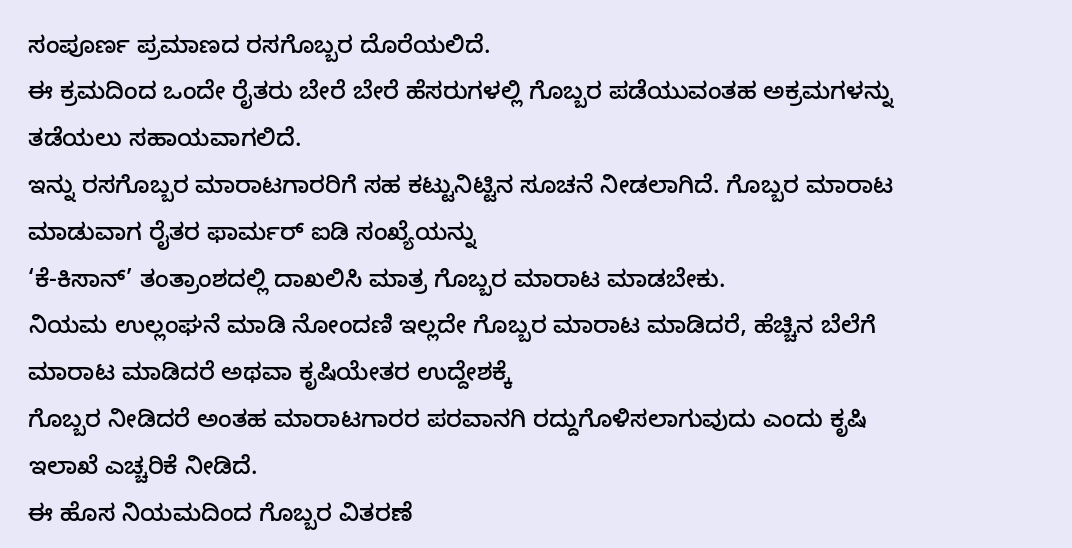ಸಂಪೂರ್ಣ ಪ್ರಮಾಣದ ರಸಗೊಬ್ಬರ ದೊರೆಯಲಿದೆ.
ಈ ಕ್ರಮದಿಂದ ಒಂದೇ ರೈತರು ಬೇರೆ ಬೇರೆ ಹೆಸರುಗಳಲ್ಲಿ ಗೊಬ್ಬರ ಪಡೆಯುವಂತಹ ಅಕ್ರಮಗಳನ್ನು ತಡೆಯಲು ಸಹಾಯವಾಗಲಿದೆ.
ಇನ್ನು ರಸಗೊಬ್ಬರ ಮಾರಾಟಗಾರರಿಗೆ ಸಹ ಕಟ್ಟುನಿಟ್ಟಿನ ಸೂಚನೆ ನೀಡಲಾಗಿದೆ. ಗೊಬ್ಬರ ಮಾರಾಟ ಮಾಡುವಾಗ ರೈತರ ಫಾರ್ಮರ್ ಐಡಿ ಸಂಖ್ಯೆಯನ್ನು
‘ಕೆ-ಕಿಸಾನ್’ ತಂತ್ರಾಂಶದಲ್ಲಿ ದಾಖಲಿಸಿ ಮಾತ್ರ ಗೊಬ್ಬರ ಮಾರಾಟ ಮಾಡಬೇಕು.
ನಿಯಮ ಉಲ್ಲಂಘನೆ ಮಾಡಿ ನೋಂದಣಿ ಇಲ್ಲದೇ ಗೊಬ್ಬರ ಮಾರಾಟ ಮಾಡಿದರೆ, ಹೆಚ್ಚಿನ ಬೆಲೆಗೆ ಮಾರಾಟ ಮಾಡಿದರೆ ಅಥವಾ ಕೃಷಿಯೇತರ ಉದ್ದೇಶಕ್ಕೆ
ಗೊಬ್ಬರ ನೀಡಿದರೆ ಅಂತಹ ಮಾರಾಟಗಾರರ ಪರವಾನಗಿ ರದ್ದುಗೊಳಿಸಲಾಗುವುದು ಎಂದು ಕೃಷಿ ಇಲಾಖೆ ಎಚ್ಚರಿಕೆ ನೀಡಿದೆ.
ಈ ಹೊಸ ನಿಯಮದಿಂದ ಗೊಬ್ಬರ ವಿತರಣೆ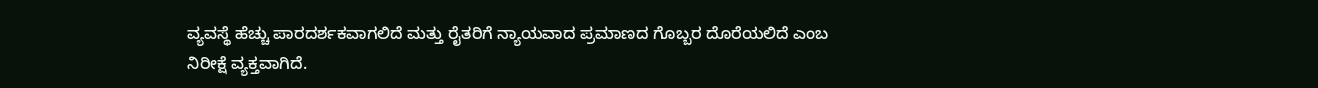ವ್ಯವಸ್ಥೆ ಹೆಚ್ಚು ಪಾರದರ್ಶಕವಾಗಲಿದೆ ಮತ್ತು ರೈತರಿಗೆ ನ್ಯಾಯವಾದ ಪ್ರಮಾಣದ ಗೊಬ್ಬರ ದೊರೆಯಲಿದೆ ಎಂಬ ನಿರೀಕ್ಷೆ ವ್ಯಕ್ತವಾಗಿದೆ.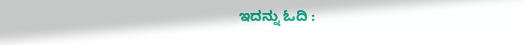ಇದನ್ನು ಓದಿ :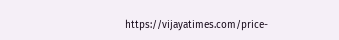https://vijayatimes.com/price-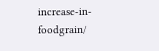increase-in-foodgrain/